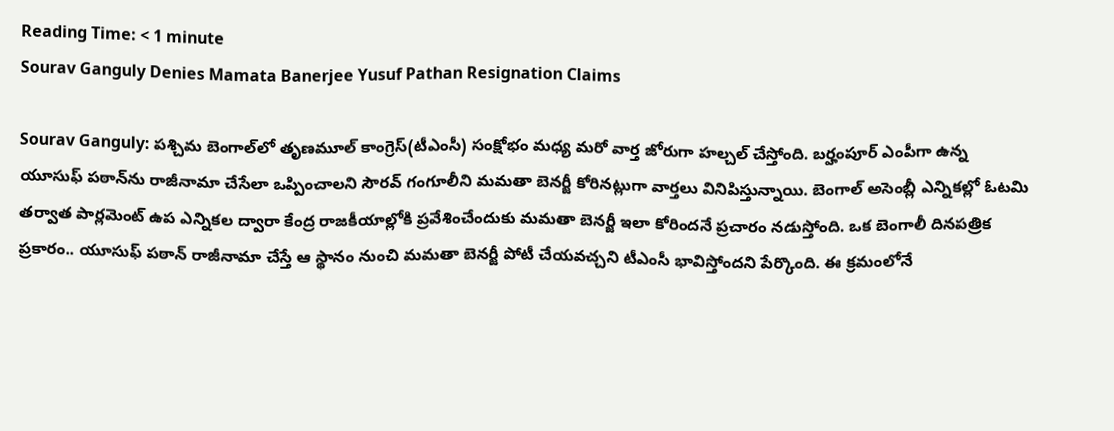Reading Time: < 1 minute
Sourav Ganguly Denies Mamata Banerjee Yusuf Pathan Resignation Claims

Sourav Ganguly: పశ్చిమ బెంగాల్‌లో తృణమూల్ కాంగ్రెస్(టీఎంసీ) సంక్షోభం మధ్య మరో వార్త జోరుగా హల్చల్ చేస్తోంది. బర్హంపూర్ ఎంపీగా ఉన్న యూసుఫ్ పఠాన్‌ను రాజీనామా చేసేలా ఒప్పించాలని సౌరవ్ గంగూలీని మమతా బెనర్జీ కోరినట్లుగా వార్తలు వినిపిస్తున్నాయి. బెంగాల్ అసెంబ్లీ ఎన్నికల్లో ఓటమి తర్వాత పార్లమెంట్ ఉప ఎన్నికల ద్వారా కేంద్ర రాజకీయాల్లోకి ప్రవేశించేందుకు మమతా బెనర్జీ ఇలా కోరిందనే ప్రచారం నడుస్తోంది. ఒక బెంగాలీ దినపత్రిక ప్రకారం.. యూసుఫ్ పఠాన్ రాజీనామా చేస్తే ఆ స్థానం నుంచి మమతా బెనర్జీ పోటీ చేయవచ్చని టీఎంసీ భావిస్తోందని పేర్కొంది. ఈ క్రమంలోనే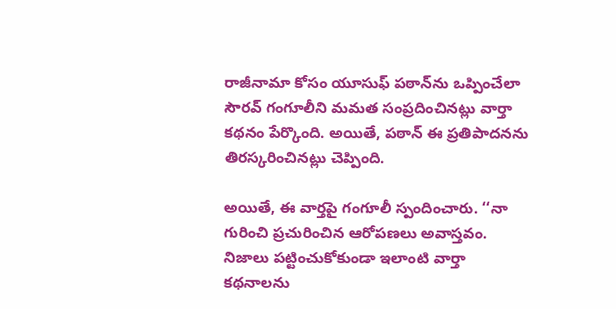రాజీనామా కోసం యూసుఫ్ పఠాన్‌ను ఒప్పించేలా సౌరవ్ గంగూలీని మమత సంప్రదించినట్లు వార్తా కథనం పేర్కొంది. అయితే, పఠాన్ ఈ ప్రతిపాదనను తిరస్కరించినట్లు చెప్పింది.

అయితే, ఈ వార్తపై గంగూలీ స్పందించారు. ‘‘నా గురించి ప్రచురించిన ఆరోపణలు అవాస్తవం. నిజాలు పట్టించుకోకుండా ఇలాంటి వార్తా కథనాలను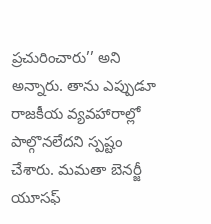ప్రచురించారు’’ అని అన్నారు. తాను ఎప్పుడూ రాజకీయ వ్యవహారాల్లో పాల్గొనలేదని స్పష్టం చేశారు. మమతా బెనర్జీ యూసఫ్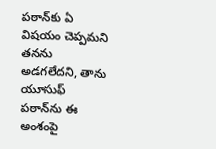పఠాన్‌కు ఏ విషయం చెప్పమని తనను అడగలేదని, తాను యూసుఫ్ పఠాన్‌ను ఈ అంశంపై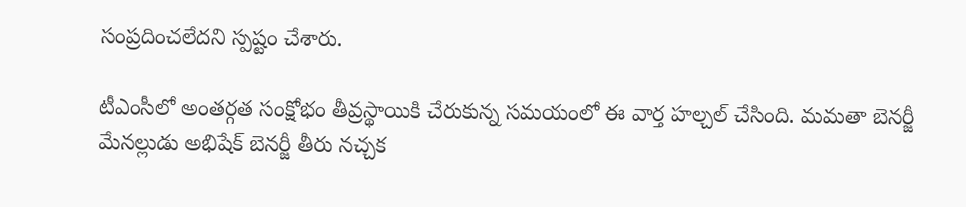సంప్రదించలేదని స్పష్టం చేశారు.

టీఎంసీలో అంతర్గత సంక్షోభం తీవ్రస్థాయికి చేరుకున్న సమయంలో ఈ వార్త హల్చల్ చేసింది. మమతా బెనర్జీ మేనల్లుడు అభిషేక్ బెనర్జీ తీరు నచ్చక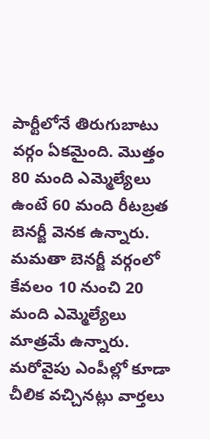పార్టీలోనే తిరుగుబాటు వర్గం ఏకమైంది. మొత్తం 80 మంది ఎమ్మెల్యేలు ఉంటే 60 మంది రీటబ్రత బెనర్జీ వెనక ఉన్నారు. మమతా బెనర్జీ వర్గంలో కేవలం 10 నుంచి 20 మంది ఎమ్మెల్యేలు మాత్రమే ఉన్నారు. మరోవైపు ఎంపీల్లో కూడా చీలిక వచ్చినట్లు వార్తలు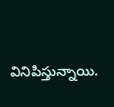వినిపిస్తున్నాయి.